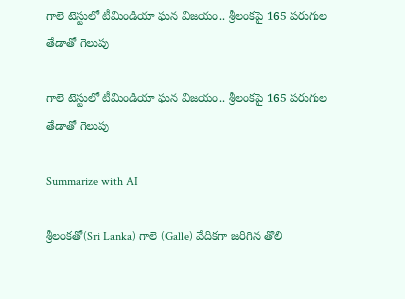గాలె టెస్టులో టీమిండియా ఘన విజయం.. శ్రీలంకపై 165 పరుగుల తేడాతో గెలుపు

గాలె టెస్టులో టీమిండియా ఘన విజయం.. శ్రీలంకపై 165 పరుగుల తేడాతో గెలుపు

Summarize with AI

శ్రీలంకతో(Sri Lanka) గాలె (Galle) వేదికగా జరిగిన తొలి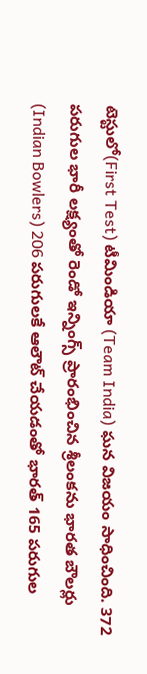టెస్టులో(First Test) టీమిండియా (Team India) ఘన విజయం సాధించింది. 372 పరుగుల భారీ లక్ష్యంతో రెండో ఇన్నింగ్స్ ప్రారంభించిన శ్రీలంకను భారత బౌలర్లు (Indian Bowlers) 206 పరుగులకే ఆలౌట్ చేయడంతో భారత్ 165 పరుగుల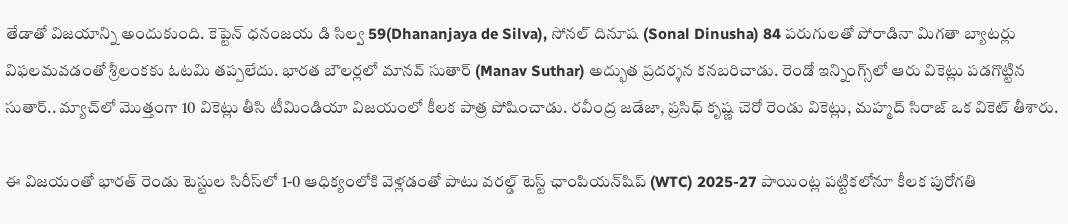తేడాతో విజయాన్ని అందుకుంది. కెప్టెన్ ధనంజయ డి సిల్వ 59(Dhananjaya de Silva), సోనల్ దినూష (Sonal Dinusha) 84 పరుగులతో పోరాడినా మిగతా బ్యాటర్లు విఫలమవడంతో శ్రీలంకకు ఓటమి తప్పలేదు. భారత బౌలర్లలో మానవ్ సుతార్ (Manav Suthar) అద్భుత ప్రదర్శన కనబరిచాడు. రెండో ఇన్నింగ్స్‌లో ఆరు వికెట్లు పడగొట్టిన సుతార్.. మ్యాచ్‌లో మొత్తంగా 10 వికెట్లు తీసి టీమిండియా విజయంలో కీలక పాత్ర పోషించాడు. రవీంద్ర జడేజా, ప్రసిధ్ కృష్ణ చెరో రెండు వికెట్లు, మహ్మద్ సిరాజ్ ఒక వికెట్ తీశారు.

ఈ విజయంతో భారత్ రెండు టెస్టుల సిరీస్‌లో 1-0 ఆధిక్యంలోకి వెళ్లడంతో పాటు వరల్డ్ టెస్ట్ ఛాంపియన్‌షిప్ (WTC) 2025-27 పాయింట్ల పట్టికలోనూ కీలక పురోగతి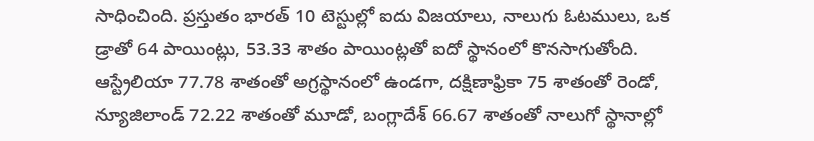సాధించింది. ప్రస్తుతం భారత్ 10 టెస్టుల్లో ఐదు విజయాలు, నాలుగు ఓటములు, ఒక డ్రాతో 64 పాయింట్లు, 53.33 శాతం పాయింట్లతో ఐదో స్థానంలో కొనసాగుతోంది. ఆస్ట్రేలియా 77.78 శాతంతో అగ్రస్థానంలో ఉండగా, దక్షిణాఫ్రికా 75 శాతంతో రెండో, న్యూజిలాండ్ 72.22 శాతంతో మూడో, బంగ్లాదేశ్ 66.67 శాతంతో నాలుగో స్థానాల్లో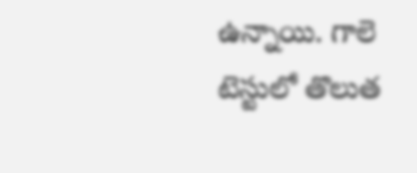ఉన్నాయి. గాలె టెస్టులో తొలుత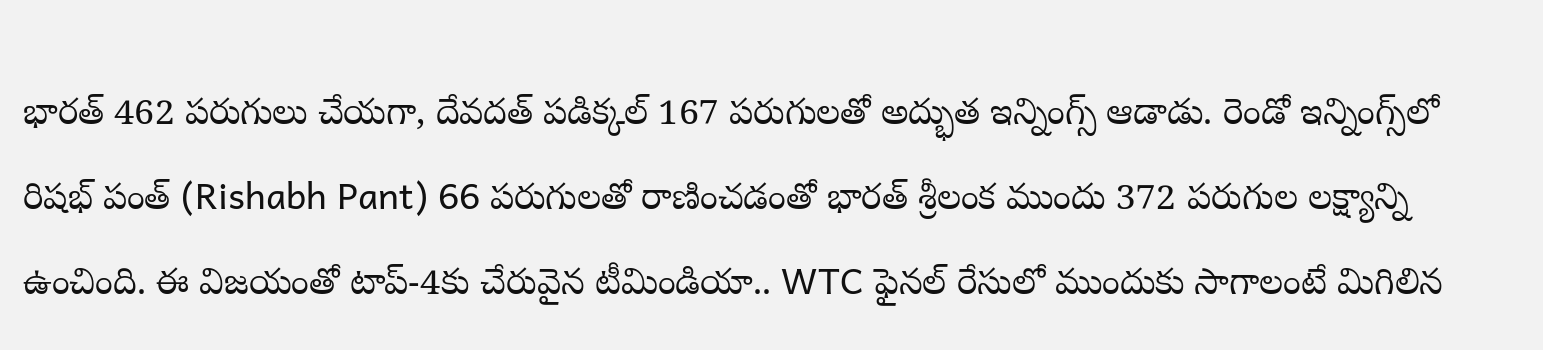భారత్ 462 పరుగులు చేయగా, దేవదత్ పడిక్కల్ 167 పరుగులతో అద్భుత ఇన్నింగ్స్ ఆడాడు. రెండో ఇన్నింగ్స్‌లో రిషభ్ పంత్ (Rishabh Pant) 66 పరుగులతో రాణించడంతో భారత్ శ్రీలంక ముందు 372 పరుగుల లక్ష్యాన్ని ఉంచింది. ఈ విజయంతో టాప్-4కు చేరువైన టీమిండియా.. WTC ఫైనల్ రేసులో ముందుకు సాగాలంటే మిగిలిన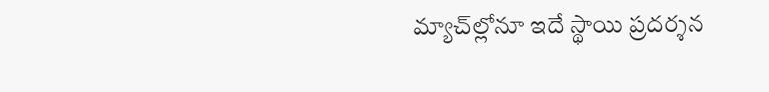మ్యాచ్‌ల్లోనూ ఇదే స్థాయి ప్రదర్శన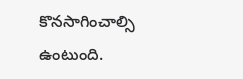కొనసాగించాల్సి ఉంటుంది.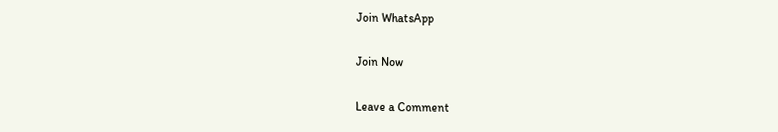Join WhatsApp

Join Now

Leave a Comment